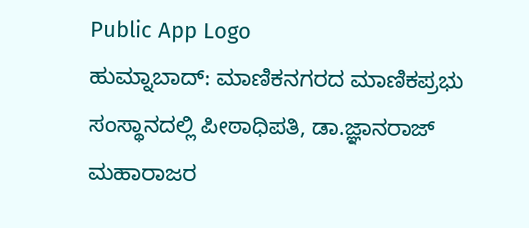Public App Logo
ಹುಮ್ನಾಬಾದ್: ಮಾಣಿಕನಗರದ ಮಾಣಿಕಪ್ರಭು ಸಂಸ್ಥಾನದಲ್ಲಿ ಪೀಠಾಧಿಪತಿ, ಡಾ.ಜ್ಞಾನರಾಜ್ ಮಹಾರಾಜರ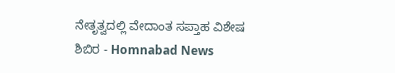ನೇತೃತ್ವದಲ್ಲಿ ವೇದಾಂತ ಸಪ್ತಾಹ ವಿಶೇಷ ಶಿಬಿರ - Homnabad News